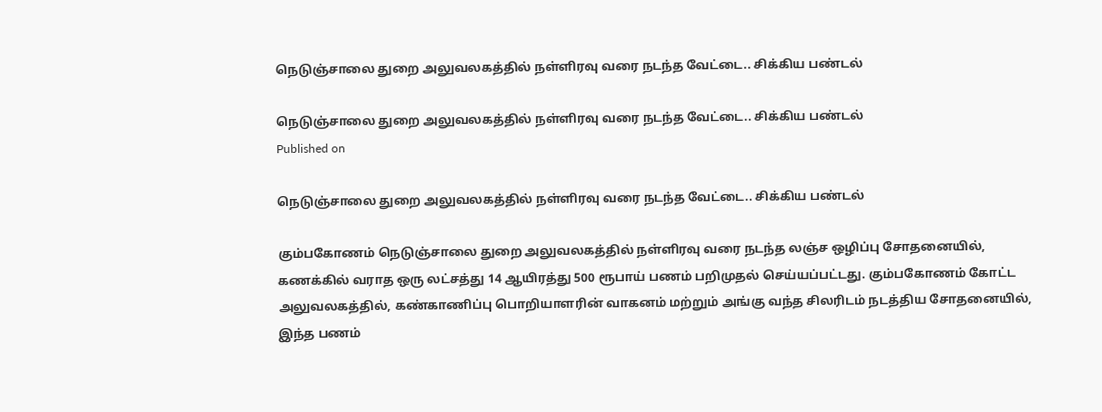நெடுஞ்சாலை துறை அலுவலகத்தில் நள்ளிரவு வரை நடந்த வேட்டை.. சிக்கிய பண்டல்

நெடுஞ்சாலை துறை அலுவலகத்தில் நள்ளிரவு வரை நடந்த வேட்டை.. சிக்கிய பண்டல்
Published on

நெடுஞ்சாலை துறை அலுவலகத்தில் நள்ளிரவு வரை நடந்த வேட்டை.. சிக்கிய பண்டல்

கும்பகோணம் நெடுஞ்சாலை துறை அலுவலகத்தில் நள்ளிரவு வரை நடந்த லஞ்ச ஒழிப்பு சோதனையில், கணக்கில் வராத ஒரு லட்சத்து 14 ஆயிரத்து 500 ரூபாய் பணம் பறிமுதல் செய்யப்பட்டது. கும்பகோணம் கோட்ட அலுவலகத்தில், கண்காணிப்பு பொறியாளரின் வாகனம் மற்றும் அங்கு வந்த சிலரிடம் நடத்திய சோதனையில், இந்த பணம்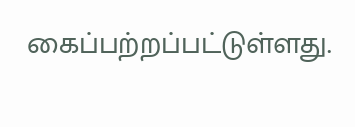கைப்பற்றப்பட்டுள்ளது.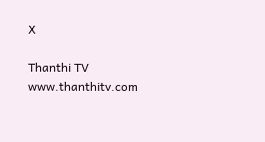X

Thanthi TV
www.thanthitv.com